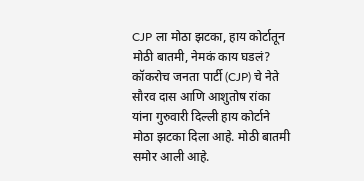CJP ला मोठा झटका, हाय कोर्टातून मोठी बातमी, नेमकं काय घडलं?
कॉकरोच जनता पार्टी (CJP) चे नेते सौरव दास आणि आशुतोष रांका यांना गुरुवारी दिल्ली हाय कोर्टाने मोठा झटका दिला आहे. मोठी बातमी समोर आली आहे.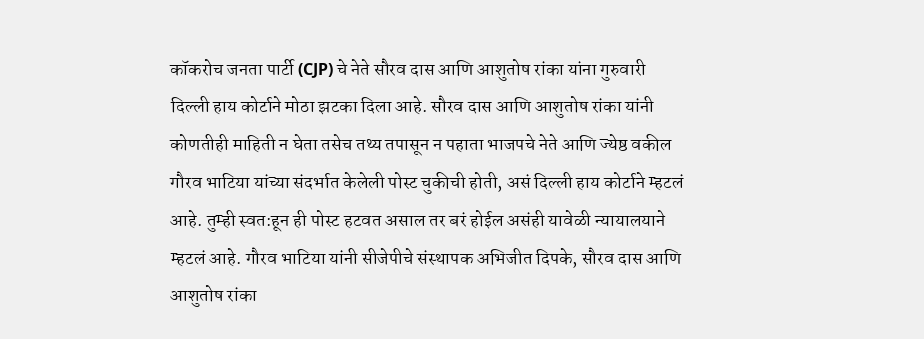कॉकरोच जनता पार्टी (CJP) चे नेते सौरव दास आणि आशुतोष रांका यांना गुरुवारी दिल्ली हाय कोर्टाने मोठा झटका दिला आहे. सौरव दास आणि आशुतोष रांका यांनी कोणतीही माहिती न घेता तसेच तथ्य तपासून न पहाता भाजपचे नेते आणि ज्येष्ठ वकील गौरव भाटिया यांच्या संदर्भात केलेली पोस्ट चुकीची होती, असं दिल्ली हाय कोर्टाने म्हटलं आहे. तुम्ही स्वत:हून ही पोस्ट हटवत असाल तर बरं होईल असंही यावेळी न्यायालयाने म्हटलं आहे. गौरव भाटिया यांनी सीजेपीचे संस्थापक अभिजीत दिपके, सौरव दास आणि आशुतोष रांका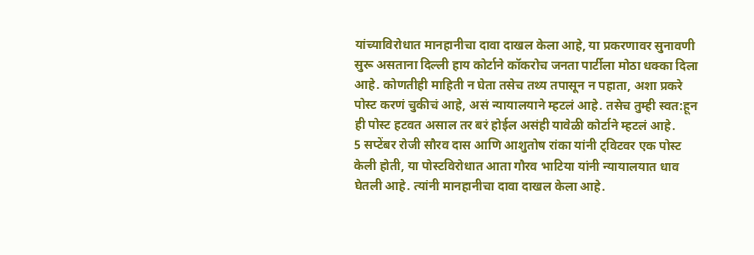यांच्याविरोधात मानहानीचा दावा दाखल केला आहे, या प्रकरणावर सुनावणी सुरू असताना दिल्ली हाय कोर्टाने कॉकरोच जनता पार्टीला मोठा धक्का दिला आहे. कोणतीही माहिती न घेता तसेच तथ्य तपासून न पहाता, अशा प्रकरे पोस्ट करणं चुकीचं आहे, असं न्यायालयाने म्हटलं आहे. तसेच तुम्ही स्वत:हून ही पोस्ट हटवत असाल तर बरं होईल असंही यावेळी कोर्टाने म्हटलं आहे.
5 सप्टेंबर रोजी सौरव दास आणि आशुतोष रांका यांनी ट्विटवर एक पोस्ट केली होती, या पोस्टविरोधात आता गौरव भाटिया यांनी न्यायालयात धाव घेतली आहे. त्यांनी मानहानीचा दावा दाखल केला आहे.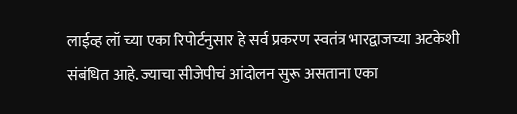लाईव्ह लॉ च्या एका रिपोर्टनुसार हे सर्व प्रकरण स्वतंत्र भारद्वाजच्या अटकेशी संबंधित आहे. ज्याचा सीजेपीचं आंदोलन सुरू असताना एका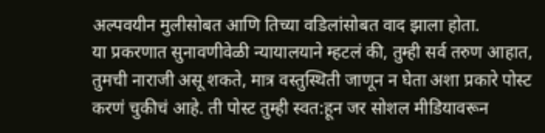अल्पवयीन मुलीसोबत आणि तिच्या वडिलांसोबत वाद झाला होता.
या प्रकरणात सुनावणीवेळी न्यायालयाने म्हटलं की, तुम्ही सर्व तरुण आहात, तुमची नाराजी असू शकते, मात्र वस्तुस्थिती जाणून न घेता अशा प्रकारे पोस्ट करणं चुकीचं आहे. ती पोस्ट तुम्ही स्वत:हून जर सोशल मीडियावरून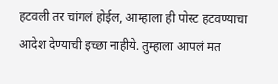हटवली तर चांगलं होईल, आम्हाला ही पोस्ट हटवण्याचा आदेश देण्याची इच्छा नाहीये. तुम्हाला आपलं मत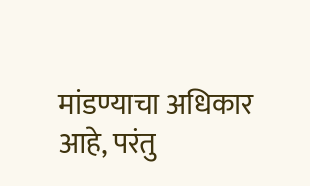मांडण्याचा अधिकार आहे, परंतु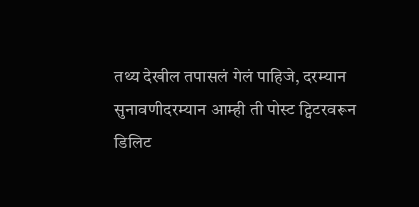तथ्य देखील तपासलं गेलं पाहिजे, दरम्यान सुनावणीदरम्यान आम्ही ती पोस्ट ट्विटरवरून डिलिट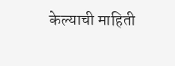केल्याची माहिती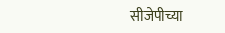सीजेपीच्या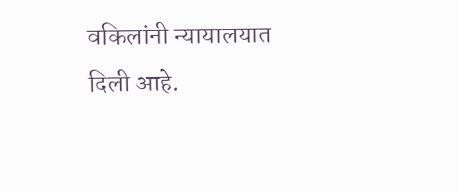वकिलांनी न्यायालयात दिली आहे.